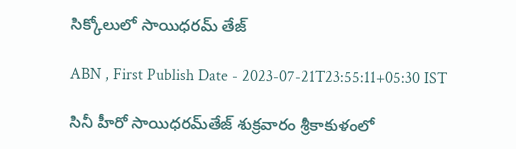సిక్కోలులో సాయిధరమ్‌ తేజ్‌

ABN , First Publish Date - 2023-07-21T23:55:11+05:30 IST

సినీ హీరో సాయిధరమ్‌తేజ్‌ శుక్రవారం శ్రీకాకుళంలో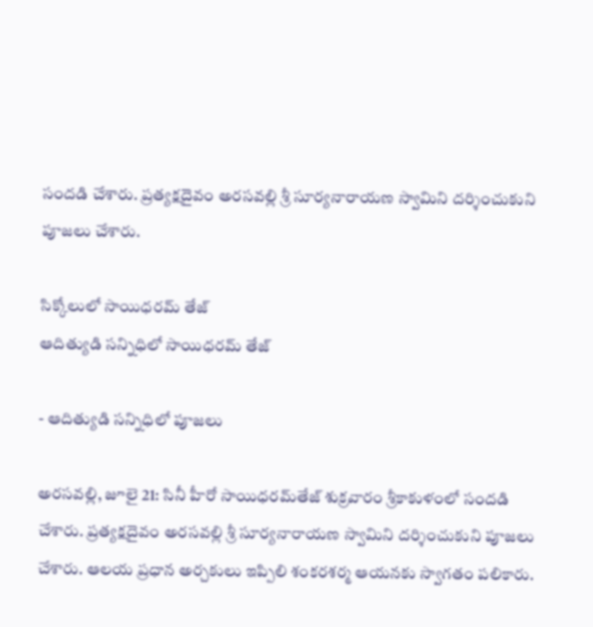సందడి చేశారు. ప్రత్యక్షదైవం అరసవల్లి శ్రీ సూర్యనారాయణ స్వామిని దర్శించుకుని పూజలు చేశారు.

సిక్కోలులో సాయిధరమ్‌ తేజ్‌
ఆదిత్యుడి సన్నిధిలో సాయిధరమ్‌ తేజ్‌

- ఆదిత్యుడి సన్నిధిలో పూజలు

అరసవల్లి, జూలై 21: సినీ హీరో సాయిధరమ్‌తేజ్‌ శుక్రవారం శ్రీకాకుళంలో సందడి చేశారు. ప్రత్యక్షదైవం అరసవల్లి శ్రీ సూర్యనారాయణ స్వామిని దర్శించుకుని పూజలు చేశారు. ఆలయ ప్రధాన అర్చకులు ఇప్పిలి శంకరశర్మ ఆయనకు స్వాగతం పలికారు.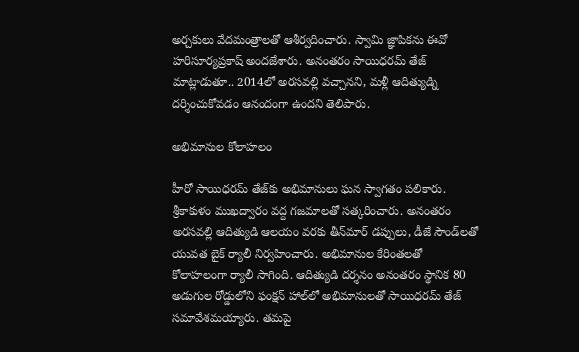అర్చకులు వేదమంత్రాలతో ఆశీర్వదించారు. స్వామి జ్ఞాపికను ఈవో హరిసూర్యప్రకాష్‌ అందజేశారు. అనంతరం సాయిధరమ్‌ తేజ్‌ మాట్లాడుతూ.. 2014లో అరసవల్లి వచ్చానని, మళ్లీ ఆదిత్యుడ్ని దర్శించుకోవడం ఆనందంగా ఉందని తెలిపారు.

అభిమానుల కోలాహలం

హీరో సాయిధరమ్‌ తేజ్‌కు అభిమానులు ఘన స్వాగతం పలికారు. శ్రీకాకుళం ముఖద్వారం వద్ద గజమాలతో సత్కరించారు. అనంతరం అరసవల్లి ఆదిత్యుడి ఆలయం వరకు తీన్‌మార్‌ డప్పులు, డీజే సౌండ్‌లతో యువత బైక్‌ ర్యాలీ నిర్వహించారు. అభిమానుల కేరింతలతో కోలాహలంగా ర్యాలీ సాగింది. ఆదిత్యుడి దర్శనం అనంతరం స్థానిక 80 అడుగుల రోడ్డులోని ఫంక్షన్‌ హాల్‌లో అభిమానులతో సాయిధరమ్‌ తేజ్‌ సమావేశమయ్యారు. తమపై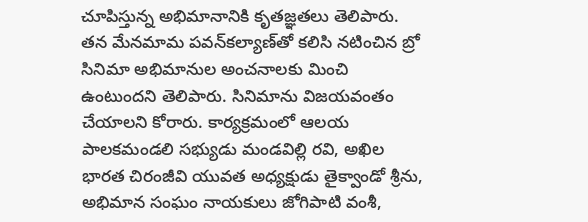చూపిస్తున్న అభిమానానికి కృతజ్ఞతలు తెలిపారు. తన మేనమామ పవన్‌కల్యాణ్‌తో కలిసి నటించిన బ్రో సినిమా అభిమానుల అంచనాలకు మించి ఉంటుందని తెలిపారు. సినిమాను విజయవంతం చేయాలని కోరారు. కార్యక్రమంలో ఆలయ పాలకమండలి సభ్యుడు మండవిల్లి రవి, అఖిల భారత చిరంజీవి యువత అధ్యక్షుడు తైక్వాండో శ్రీను, అభిమాన సంఘం నాయకులు జోగిపాటి వంశీ,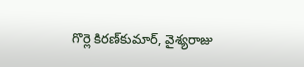గొర్లె కిరణ్‌కుమార్‌, వైశ్యరాజు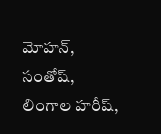మోహన్‌, సంతోష్‌, లింగాల హరీష్‌,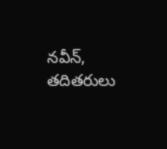నవీన్‌, తదితరులు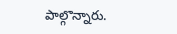పాల్గొన్నారు.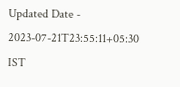Updated Date - 2023-07-21T23:55:11+05:30 IST